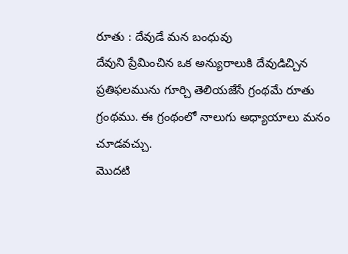రూతు : దేవుడే మన బంధువు
దేవుని ప్రేమించిన ఒక అన్యురాలుకి దేవుడిచ్చిన ప్రతిఫలమును గూర్చి తెలియజేసే గ్రంథమే రూతు గ్రంథము. ఈ గ్రంథంలో నాలుగు అధ్యాయాలు మనం చూడవచ్చు.
మొదటి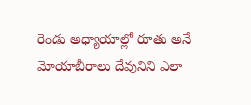రెండు అధ్యాయాల్లో రూతు అనే మోయాబీరాలు దేవునిని ఎలా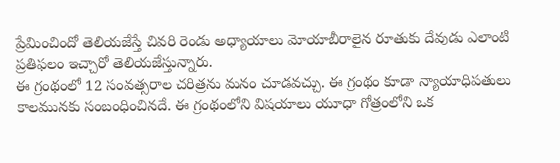ప్రేమించిందో తెలియజేస్తే చివరి రెండు అధ్యాయాలు మోయాబీరాలైన రూతుకు దేవుడు ఎలాంటి ప్రతిఫలం ఇచ్చారో తెలియజేస్తున్నారు.
ఈ గ్రంథంలో 12 సంవత్సరాల చరిత్రను మనం చూడవచ్చు. ఈ గ్రంథం కూడా న్యాయాధిపతులు కాలమునకు సంబంధించినదే. ఈ గ్రంథంలోని విషయాలు యూధా గోత్రంలోని ఒక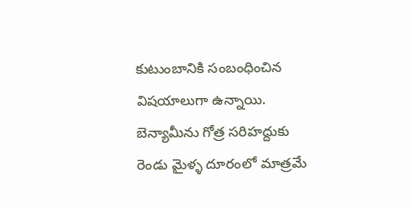కుటుంబానికి సంబంధించిన విషయాలుగా ఉన్నాయి.
బెన్యామీను గోత్ర సరిహద్దుకు రెండు మైళ్ళ దూరంలో మాత్రమే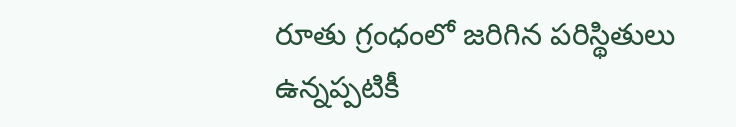రూతు గ్రంధంలో జరిగిన పరిస్థితులు ఉన్నప్పటికీ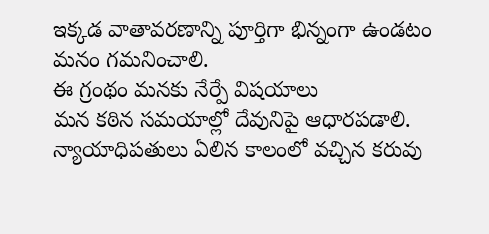ఇక్కడ వాతావరణాన్ని పూర్తిగా భిన్నంగా ఉండటం మనం గమనించాలి.
ఈ గ్రంథం మనకు నేర్పే విషయాలు
మన కఠిన సమయాల్లో దేవునిపై ఆధారపడాలి.
న్యాయాధిపతులు ఏలిన కాలంలో వచ్చిన కరువు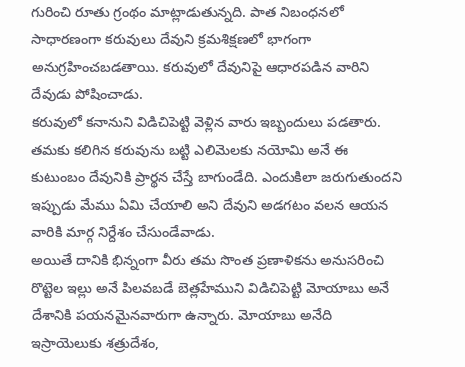గురించి రూతు గ్రంథం మాట్లాడుతున్నది. పాత నిబంధనలో సాధారణంగా కరువులు దేవుని క్రమశిక్షణలో భాగంగా అనుగ్రహించబడతాయి. కరువులో దేవునిపై ఆధారపడిన వారిని దేవుడు పోషించాడు.
కరువులో కనానుని విడిచిపెట్టి వెళ్లిన వారు ఇబ్బందులు పడతారు. తమకు కలిగిన కరువును బట్టి ఎలిమెలకు నయోమి అనే ఈ కుటుంబం దేవునికి ప్రార్థన చేస్తే బాగుండేది. ఎందుకిలా జరుగుతుందని ఇప్పుడు మేము ఏమి చేయాలి అని దేవుని అడగటం వలన ఆయన వారికి మార్గ నిర్దేశం చేసుండేవాడు.
అయితే దానికి భిన్నంగా వీరు తమ సొంత ప్రణాళికను అనుసరించి రొట్టెల ఇల్లు అనే పిలవబడే బెత్లహేముని విడిచిపెట్టి మోయాబు అనే దేశానికి పయనమైనవారుగా ఉన్నారు. మోయాబు అనేది ఇస్రాయెలుకు శత్రుదేశం,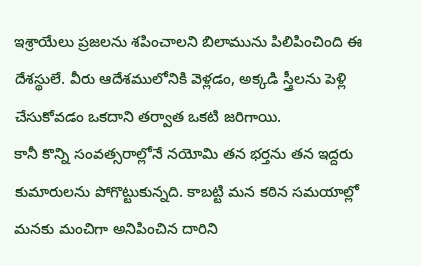ఇశ్రాయేలు ప్రజలను శపించాలని బిలామును పిలిపించింది ఈ దేశస్థులే. వీరు ఆదేశములోనికి వెళ్లడం, అక్కడి స్త్రీలను పెళ్లి చేసుకోవడం ఒకదాని తర్వాత ఒకటి జరిగాయి.
కానీ కొన్ని సంవత్సరాల్లోనే నయోమి తన భర్తను తన ఇద్దరు కుమారులను పోగొట్టుకున్నది. కాబట్టి మన కఠిన సమయాల్లో మనకు మంచిగా అనిపించిన దారిని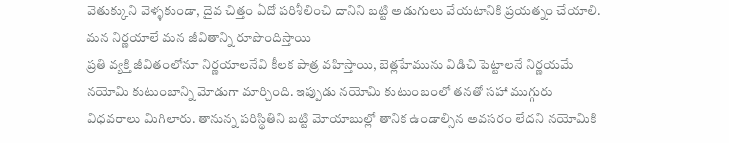వెతుక్కుని వెళ్ళకుండా, దైవ చిత్తం ఏదో పరిశీలించి దానిని బట్టి అడుగులు వేయటానికి ప్రయత్నం చేయాలి.
మన నిర్ణయాలే మన జీవితాన్ని రూపొందిస్తాయి
ప్రతి వ్యక్తి జీవితంలోనూ నిర్ణయాలనేవి కీలక పాత్ర వహిస్తాయి, బెత్లహేమును విడిచి పెట్టాలనే నిర్ణయమే నయోమి కుటుంబాన్ని మోడుగా మార్చింది. ఇప్పుడు నయోమి కుటుంబంలో తనతో సహా ముగ్గురు విధవరాలు మిగిలారు. తానున్న పరిస్థితిని బట్టి మోయాబుల్లో తానిక ఉండాల్సిన అవసరం లేదని నయోమికి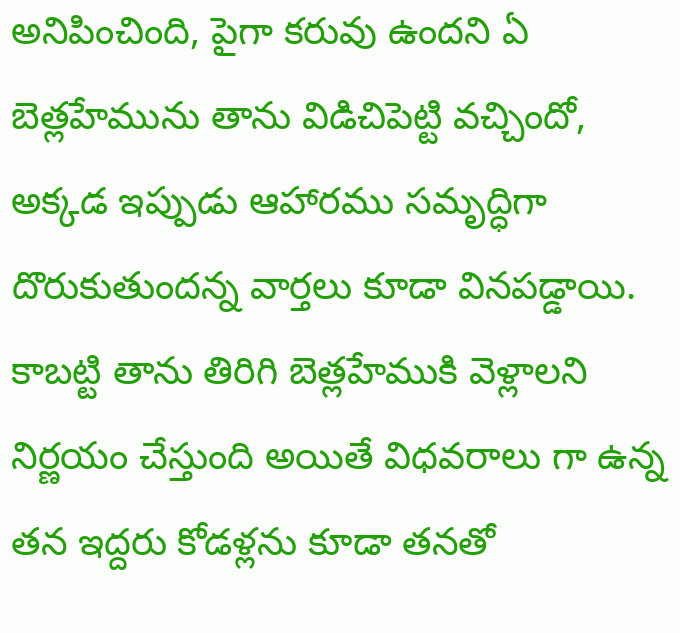అనిపించింది, పైగా కరువు ఉందని ఏ బెత్లహేమును తాను విడిచిపెట్టి వచ్చిందో, అక్కడ ఇప్పుడు ఆహారము సమృద్ధిగా దొరుకుతుందన్న వార్తలు కూడా వినపడ్డాయి.
కాబట్టి తాను తిరిగి బెత్లహేముకి వెళ్లాలని నిర్ణయం చేస్తుంది అయితే విధవరాలు గా ఉన్న తన ఇద్దరు కోడళ్లను కూడా తనతో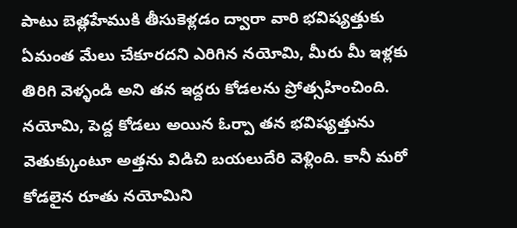పాటు బెత్లహేముకి తీసుకెళ్లడం ద్వారా వారి భవిష్యత్తుకు ఏమంత మేలు చేకూరదని ఎరిగిన నయోమి, మీరు మీ ఇళ్లకు తిరిగి వెళ్ళండి అని తన ఇద్దరు కోడలను ప్రోత్సహించింది.
నయోమి, పెద్ద కోడలు అయిన ఓర్పా తన భవిష్యత్తును వెతుక్కుంటూ అత్తను విడిచి బయలుదేరి వెళ్లింది. కానీ మరో కోడలైన రూతు నయోమిని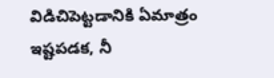విడిచిపెట్టడానికి ఏమాత్రం ఇష్టపడక, నీ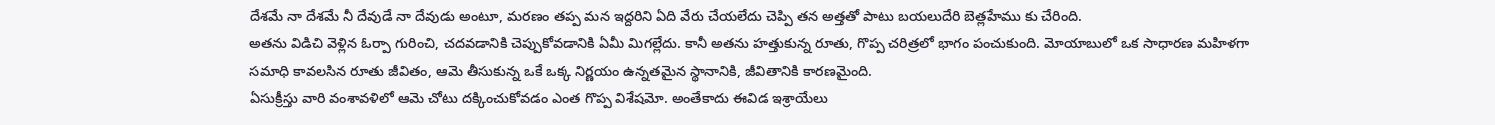దేశమే నా దేశమే నీ దేవుడే నా దేవుడు అంటూ, మరణం తప్ప మన ఇద్దరిని ఏది వేరు చేయలేదు చెప్పి తన అత్తతో పాటు బయలుదేరి బెత్లహేము కు చేరింది.
అతను విడిచి వెళ్లిన ఓర్పా గురించి, చదవడానికి చెప్పుకోవడానికి ఏమీ మిగల్లేదు. కానీ అతను హత్తుకున్న రూతు, గొప్ప చరిత్రలో భాగం పంచుకుంది. మోయాబులో ఒక సాధారణ మహిళగా సమాధి కావలసిన రూతు జీవితం, ఆమె తీసుకున్న ఒకే ఒక్క నిర్ణయం ఉన్నతమైన స్థానానికి, జీవితానికి కారణమైంది.
ఏసుక్రీస్తు వారి వంశావళిలో ఆమె చోటు దక్కించుకోవడం ఎంత గొప్ప విశేషమో. అంతేకాదు ఈవిడ ఇశ్రాయేలు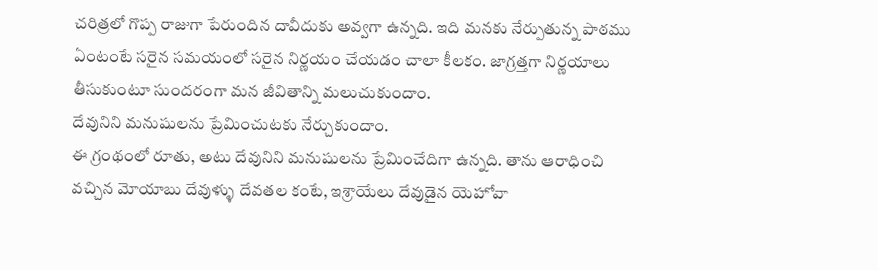చరిత్రలో గొప్ప రాజుగా పేరుందిన దావీదుకు అవ్వగా ఉన్నది. ఇది మనకు నేర్పుతున్న పాఠము ఏంటంటే సరైన సమయంలో సరైన నిర్ణయం చేయడం చాలా కీలకం. జాగ్రత్తగా నిర్ణయాలు తీసుకుంటూ సుందరంగా మన జీవితాన్ని మలుచుకుందాం.
దేవునిని మనుషులను ప్రేమించుటకు నేర్చుకుందాం.
ఈ గ్రంథంలో రూతు, అటు దేవునిని మనుషులను ప్రేమించేదిగా ఉన్నది. తాను ఆరాధించి వచ్చిన మోయాబు దేవుళ్ళు దేవతల కంటే, ఇశ్రాయేలు దేవుడైన యెహోవా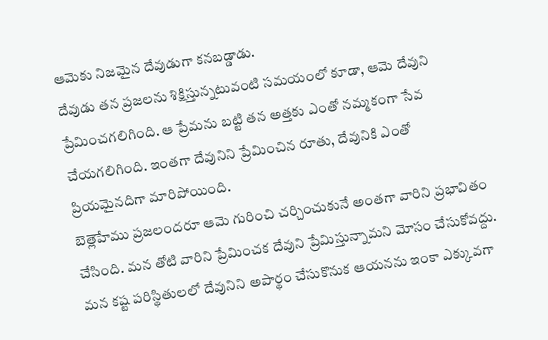ఆమెకు నిజమైన దేవుడుగా కనబడ్డాడు.
దేవుడు తన ప్రజలను శిక్షిస్తున్నటువంటి సమయంలో కూడా, ఆమె దేవుని ప్రేమించగలిగింది. ఆ ప్రేమను బట్టి తన అత్తకు ఎంతో నమ్మకంగా సేవ చేయగలిగింది. ఇంతగా దేవునిని ప్రేమించిన రూతు, దేవునికి ఎంతో ప్రియమైనదిగా మారిపోయింది.
బెత్లెహేము ప్రజలందరూ ఆమె గురించి చర్చించుకునే అంతగా వారిని ప్రభావితం చేసింది. మన తోటి వారిని ప్రేమించక దేవుని ప్రేమిస్తున్నామని మోసం చేసుకోవద్దు. మన కష్ట పరిస్థితులలో దేవునిని అపార్థం చేసుకొనుక ఆయనను ఇంకా ఎక్కువగా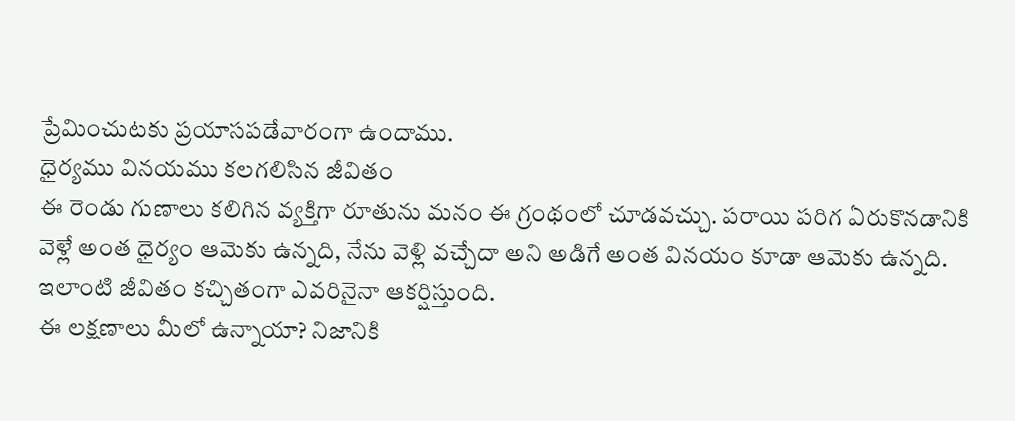ప్రేమించుటకు ప్రయాసపడేవారంగా ఉందాము.
ధైర్యము వినయము కలగలిసిన జీవితం
ఈ రెండు గుణాలు కలిగిన వ్యక్తిగా రూతును మనం ఈ గ్రంథంలో చూడవచ్చు. పరాయి పరిగ ఏరుకొనడానికి వెళ్లే అంత ధైర్యం ఆమెకు ఉన్నది, నేను వెళ్లి వచ్చేదా అని అడిగే అంత వినయం కూడా ఆమెకు ఉన్నది. ఇలాంటి జీవితం కచ్చితంగా ఎవరినైనా ఆకర్షిస్తుంది.
ఈ లక్షణాలు మీలో ఉన్నాయా? నిజానికి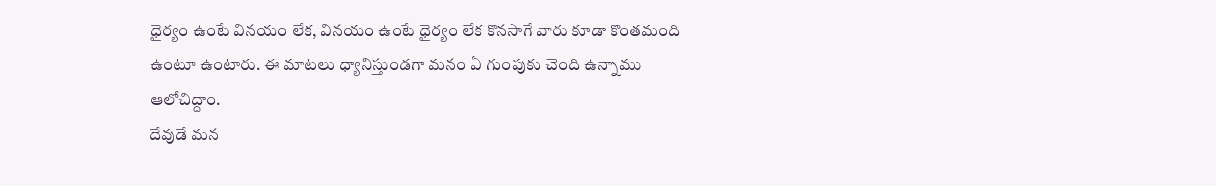ధైర్యం ఉంటే వినయం లేక, వినయం ఉంటే ధైర్యం లేక కొనసాగే వారు కూడా కొంతమంది ఉంటూ ఉంటారు. ఈ మాటలు ధ్యానిస్తుండగా మనం ఏ గుంపుకు చెంది ఉన్నాము ఆలోచిద్దాం.
దేవుడే మన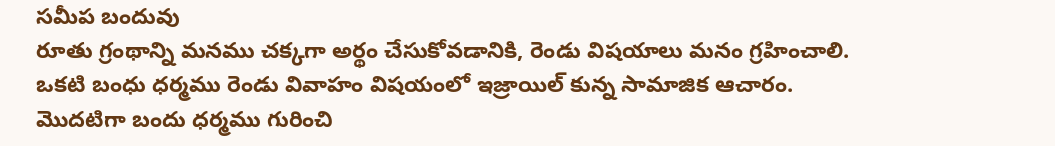సమీప బందువు
రూతు గ్రంథాన్ని మనము చక్కగా అర్థం చేసుకోవడానికి, రెండు విషయాలు మనం గ్రహించాలి. ఒకటి బంధు ధర్మము రెండు వివాహం విషయంలో ఇజ్రాయిల్ కున్న సామాజిక ఆచారం.
మొదటిగా బందు ధర్మము గురించి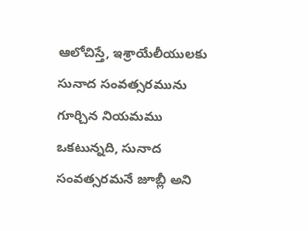ఆలోచిస్తే, ఇశ్రాయేలీయులకు సునాద సంవత్సరమును గూర్చిన నియమము ఒకటున్నది, సునాద సంవత్సరమనే జూబ్లీ అని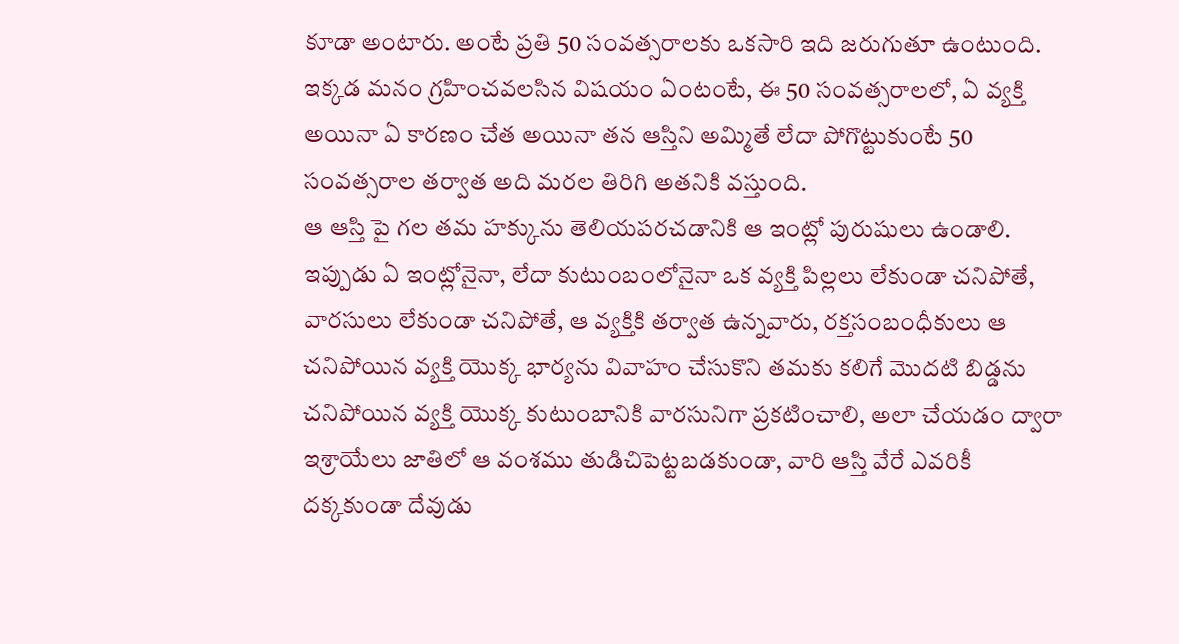కూడా అంటారు. అంటే ప్రతి 50 సంవత్సరాలకు ఒకసారి ఇది జరుగుతూ ఉంటుంది.
ఇక్కడ మనం గ్రహించవలసిన విషయం ఏంటంటే, ఈ 50 సంవత్సరాలలో, ఏ వ్యక్తి అయినా ఏ కారణం చేత అయినా తన ఆస్తిని అమ్మితే లేదా పోగొట్టుకుంటే 50 సంవత్సరాల తర్వాత అది మరల తిరిగి అతనికి వస్తుంది.
ఆ ఆస్తి పై గల తమ హక్కును తెలియపరచడానికి ఆ ఇంట్లో పురుషులు ఉండాలి. ఇప్పుడు ఏ ఇంట్లోనైనా, లేదా కుటుంబంలోనైనా ఒక వ్యక్తి పిల్లలు లేకుండా చనిపోతే, వారసులు లేకుండా చనిపోతే, ఆ వ్యక్తికి తర్వాత ఉన్నవారు, రక్తసంబంధీకులు ఆ చనిపోయిన వ్యక్తి యొక్క భార్యను వివాహం చేసుకొని తమకు కలిగే మొదటి బిడ్డను చనిపోయిన వ్యక్తి యొక్క కుటుంబానికి వారసునిగా ప్రకటించాలి, అలా చేయడం ద్వారా ఇశ్రాయేలు జాతిలో ఆ వంశము తుడిచిపెట్టబడకుండా, వారి ఆస్తి వేరే ఎవరికీ దక్కకుండా దేవుడు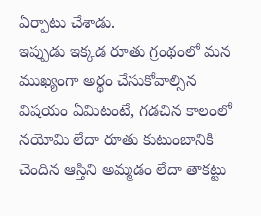ఏర్పాటు చేశాడు.
ఇప్పుడు ఇక్కడ రూతు గ్రంథంలో మన ముఖ్యంగా అర్థం చేసుకోవాల్సిన విషయం ఏమిటంటే, గడచిన కాలంలో నయోమి లేదా రూతు కుటుంబానికి చెందిన ఆస్తిని అమ్మడం లేదా తాకట్టు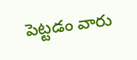పెట్టడం వారు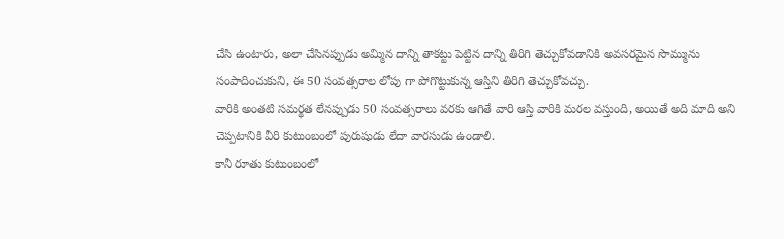చేసి ఉంటారు, అలా చేసినప్పుడు అమ్మిన దాన్ని తాకట్టు పెట్టిన దాన్ని తిరిగి తెచ్చుకోవడానికి అవసరమైన సొమ్మును సంపాదించుకుని, ఈ 50 సంవత్సరాల లోపు గా పోగొట్టుకున్న ఆస్తిని తిరిగి తెచ్చుకోవచ్చు.
వారికి అంతటి సమర్థత లేనప్పుడు 50 సంవత్సరాలు వరకు ఆగితే వారి ఆస్తి వారికి మరల వస్తుంది, అయితే అది మాది అని చెప్పటానికి వీరి కుటుంబంలో పురుషుడు లేదా వారసుడు ఉండాలి.
కానీ రూతు కుటుంబంలో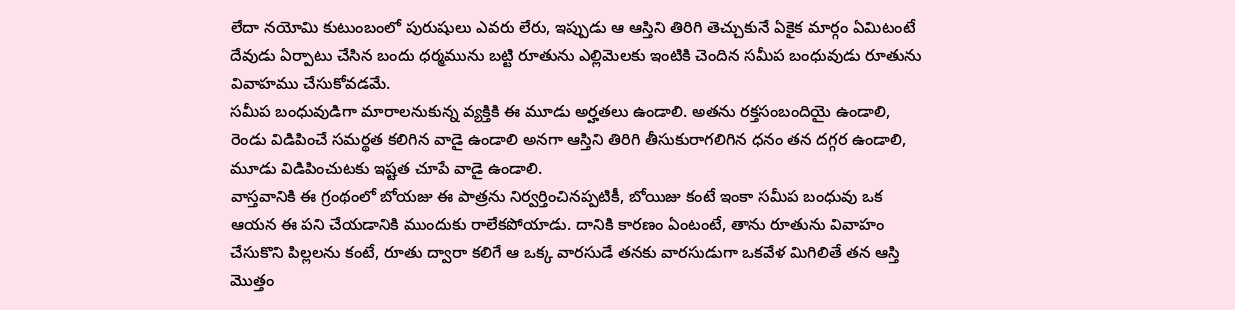లేదా నయోమి కుటుంబంలో పురుషులు ఎవరు లేరు, ఇప్పుడు ఆ ఆస్తిని తిరిగి తెచ్చుకునే ఏకైక మార్గం ఏమిటంటే దేవుడు ఏర్పాటు చేసిన బందు ధర్మమును బట్టి రూతును ఎల్లిమెలకు ఇంటికి చెందిన సమీప బంధువుడు రూతును వివాహము చేసుకోవడమే.
సమీప బంధువుడిగా మారాలనుకున్న వ్యక్తికి ఈ మూడు అర్హతలు ఉండాలి. అతను రక్తసంబందియై ఉండాలి, రెండు విడిపించే సమర్థత కలిగిన వాడై ఉండాలి అనగా ఆస్తిని తిరిగి తీసుకురాగలిగిన ధనం తన దగ్గర ఉండాలి, మూడు విడిపించుటకు ఇష్టత చూపే వాడై ఉండాలి.
వాస్తవానికి ఈ గ్రంథంలో బోయజు ఈ పాత్రను నిర్వర్తించినప్పటికీ, బోయిజు కంటే ఇంకా సమీప బంధువు ఒక ఆయన ఈ పని చేయడానికి ముందుకు రాలేకపోయాడు. దానికి కారణం ఏంటంటే, తాను రూతును వివాహం చేసుకొని పిల్లలను కంటే, రూతు ద్వారా కలిగే ఆ ఒక్క వారసుడే తనకు వారసుడుగా ఒకవేళ మిగిలితే తన ఆస్తి మొత్తం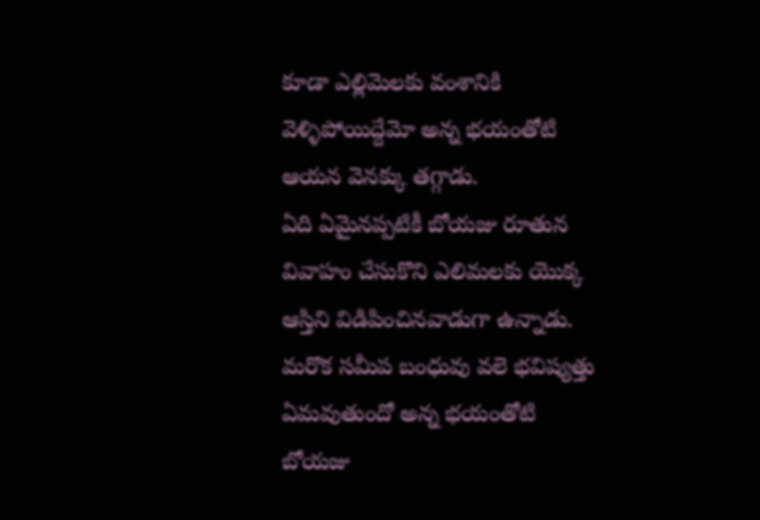కూడా ఎల్లిమెలకు వంశానికి వెళ్ళిపోయిద్దేమో అన్న భయంతోటి ఆయన వెనక్కు తగ్గాడు.
ఏది ఏమైనప్పటికీ బోయజు రూతున వివాహం చేసుకొని ఎలిమలకు యొక్క ఆస్తిని విడిపించినవాడుగా ఉన్నాడు. మరొక సమీప బంధువు వలె భవిష్యత్తు ఏమవుతుందో అన్న భయంతోటి బోయజు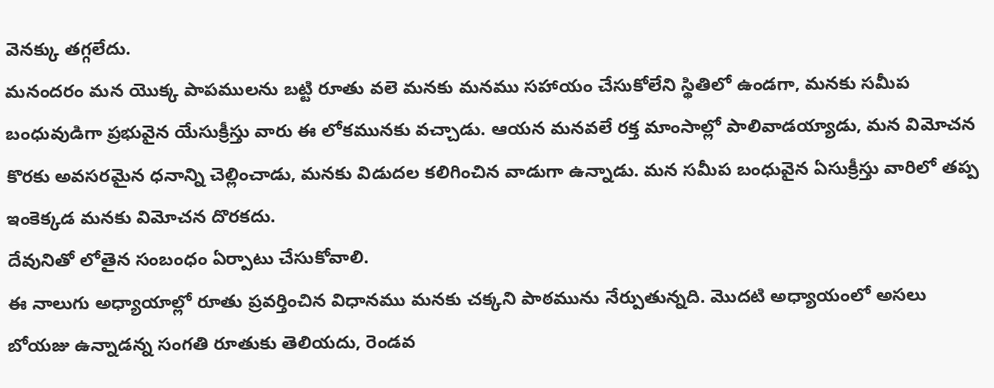వెనక్కు తగ్గలేదు.
మనందరం మన యొక్క పాపములను బట్టి రూతు వలె మనకు మనము సహాయం చేసుకోలేని స్థితిలో ఉండగా, మనకు సమీప బంధువుడిగా ప్రభువైన యేసుక్రీస్తు వారు ఈ లోకమునకు వచ్చాడు. ఆయన మనవలే రక్త మాంసాల్లో పాలివాడయ్యాడు, మన విమోచన కొరకు అవసరమైన ధనాన్ని చెల్లించాడు, మనకు విడుదల కలిగించిన వాడుగా ఉన్నాడు. మన సమీప బంధువైన ఏసుక్రీస్తు వారిలో తప్ప ఇంకెక్కడ మనకు విమోచన దొరకదు.
దేవునితో లోతైన సంబంధం ఏర్పాటు చేసుకోవాలి.
ఈ నాలుగు అధ్యాయాల్లో రూతు ప్రవర్తించిన విధానము మనకు చక్కని పాఠమును నేర్పుతున్నది. మొదటి అధ్యాయంలో అసలు బోయజు ఉన్నాడన్న సంగతి రూతుకు తెలియదు, రెండవ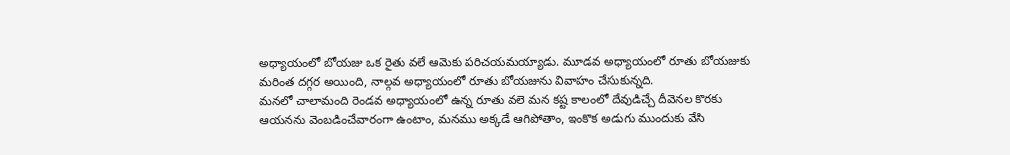అధ్యాయంలో బోయజు ఒక రైతు వలే ఆమెకు పరిచయమయ్యాడు. మూడవ అధ్యాయంలో రూతు బోయజుకు మరింత దగ్గర అయింది, నాల్గవ అధ్యాయంలో రూతు బోయజును వివాహం చేసుకున్నది.
మనలో చాలామంది రెండవ అధ్యాయంలో ఉన్న రూతు వలె మన కష్ట కాలంలో దేవుడిచ్చే దీవెనల కొరకు ఆయనను వెంబడించేవారంగా ఉంటాం, మనము అక్కడే ఆగిపోతాం, ఇంకొక అడుగు ముందుకు వేసి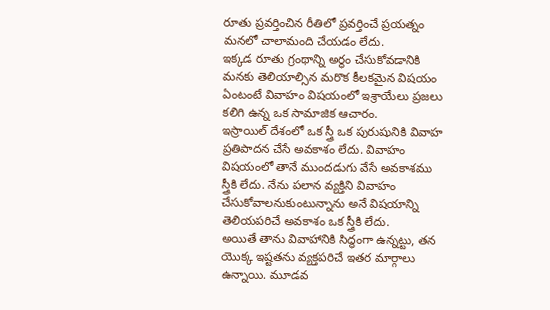రూతు ప్రవర్తించిన రీతిలో ప్రవర్తించే ప్రయత్నం మనలో చాలామంది చేయడం లేదు.
ఇక్కడ రూతు గ్రంథాన్ని అర్థం చేసుకోవడానికి మనకు తెలియాల్సిన మరొక కీలకమైన విషయం ఏంటంటే వివాహం విషయంలో ఇశ్రాయేలు ప్రజలు కలిగి ఉన్న ఒక సామాజిక ఆచారం.
ఇస్రాయిల్ దేశంలో ఒక స్త్రీ ఒక పురుషునికి వివాహ ప్రతిపాదన చేసే అవకాశం లేదు. వివాహం విషయంలో తానే ముందడుగు వేసే అవకాశము స్త్రీకి లేదు. నేను పలాన వ్యక్తిని వివాహం చేసుకోవాలనుకుంటున్నాను అనే విషయాన్ని తెలియపరిచే అవకాశం ఒక స్త్రీకి లేదు.
అయితే తాను వివాహానికి సిద్ధంగా ఉన్నట్టు, తన యొక్క ఇష్టతను వ్యక్తపరిచే ఇతర మార్గాలు ఉన్నాయి. మూడవ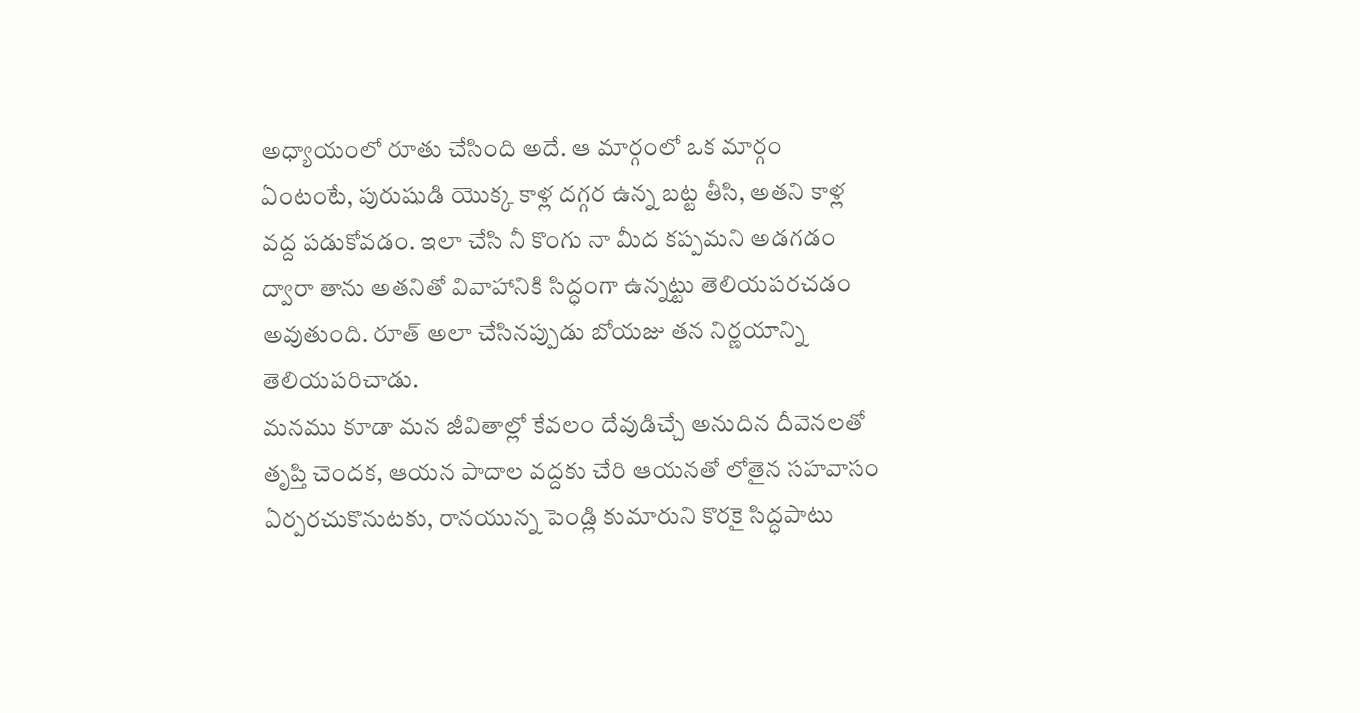అధ్యాయంలో రూతు చేసింది అదే. ఆ మార్గంలో ఒక మార్గం ఏంటంటే, పురుషుడి యొక్క కాళ్ల దగ్గర ఉన్న బట్ట తీసి, అతని కాళ్ల వద్ద పడుకోవడం. ఇలా చేసి నీ కొంగు నా మీద కప్పమని అడగడం ద్వారా తాను అతనితో వివాహానికి సిద్ధంగా ఉన్నట్టు తెలియపరచడం అవుతుంది. రూత్ అలా చేసినప్పుడు బోయజు తన నిర్ణయాన్ని తెలియపరిచాడు.
మనము కూడా మన జీవితాల్లో కేవలం దేవుడిచ్చే అనుదిన దీవెనలతో తృప్తి చెందక, ఆయన పాదాల వద్దకు చేరి ఆయనతో లోతైన సహవాసం ఏర్పరచుకొనుటకు, రానయున్న పెండ్లి కుమారుని కొరకై సిద్ధపాటు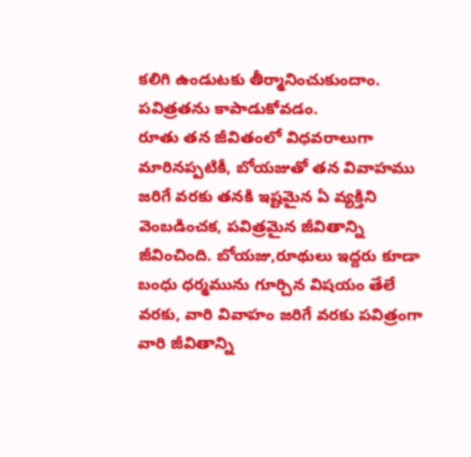కలిగి ఉండుటకు తీర్మానించుకుందాం.
పవిత్రతను కాపాడుకోవడం.
రూతు తన జీవితంలో విధవరాలుగా మారినప్పటికీ, బోయజుతో తన వివాహము జరిగే వరకు తనకి ఇష్టమైన ఏ వ్యక్తిని వెంబడించక, పవిత్రమైన జీవితాన్ని జీవించింది. బోయజు,రూథులు ఇద్దరు కూడా బంధు ధర్మమును గూర్చిన విషయం తేలే వరకు, వారి వివాహం జరిగే వరకు పవిత్రంగా వారి జీవితాన్ని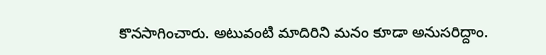కొనసాగించారు. అటువంటి మాదిరిని మనం కూడా అనుసరిద్దాం.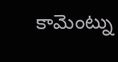కామెంట్ను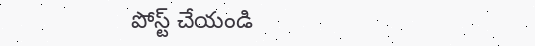పోస్ట్ చేయండి